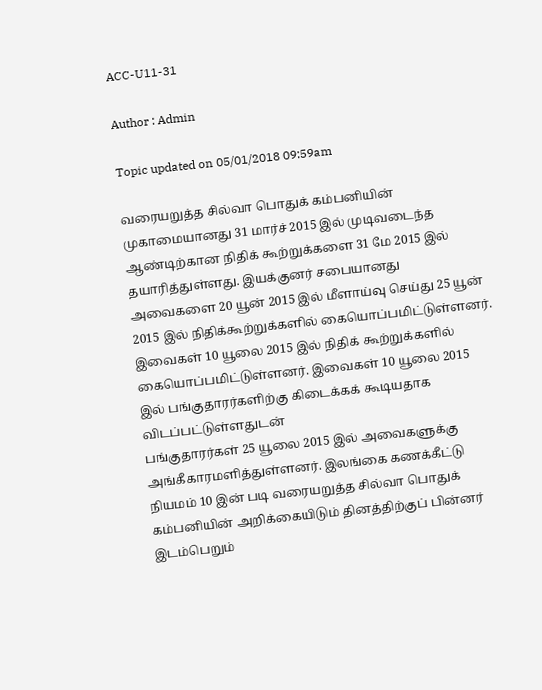ACC-U11-31

Author : Admin

Topic updated on 05/01/2018 09:59am

வரையறுத்த சில்வா பொதுக் கம்பனியின் முகாமையானது 31 மார்ச் 2015 இல் முடிவடைந்த ஆண்டிற்கான நிதிக் கூற்றுக்களை 31 மே 2015 இல் தயாரித்துள்ளது. இயக்குனர் சபையானது அவைகளை 20 யூன் 2015 இல் மீளாய்வு செய்து 25 யூன் 2015 இல் நிதிக்கூற்றுக்களில் கையொப்பமிட்டுள்ளனர். இவைகள் 10 யூலை 2015 இல் நிதிக் கூற்றுக்களில் கையொப்பமிட்டுள்ளனர். இவைகள் 10 யூலை 2015 இல் பங்குதாரர்களிற்கு கிடைக்கக் கூடியதாக விடப்பட்டுள்ளதுடன்
பங்குதாரர்கள் 25 யூலை 2015 இல் அவைகளுக்கு அங்கீகாரமளித்துள்ளனர். இலங்கை கணக்கீட்டு நியமம் 10 இன் படி வரையறுத்த சில்வா பொதுக் கம்பனியின் அறிக்கையிடும் தினத்திற்குப் பின்னர்
இடம்பெறும்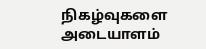நிகழ்வுகளை அடையாளம்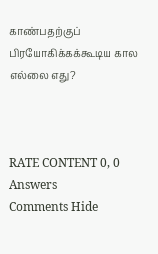காண்பதற்குப் பிரயோகிக்கக்கூடிய கால எல்லை எது?



RATE CONTENT 0, 0
Answers
Comments Hide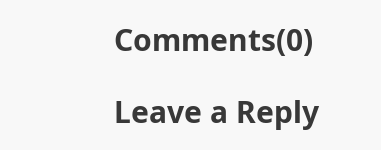Comments(0)

Leave a Reply